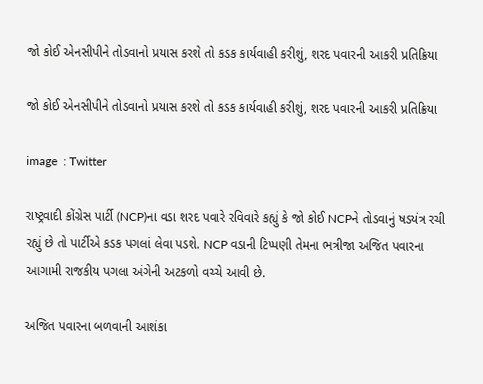જો કોઈ એનસીપીને તોડવાનો પ્રયાસ કરશે તો કડક કાર્યવાહી કરીશું, શરદ પવારની આકરી પ્રતિક્રિયા

જો કોઈ એનસીપીને તોડવાનો પ્રયાસ કરશે તો કડક કાર્યવાહી કરીશું, શરદ પવારની આકરી પ્રતિક્રિયા

image  : Twitter

રાષ્ટ્રવાદી કોંગ્રેસ પાર્ટી (NCP)ના વડા શરદ પવારે રવિવારે કહ્યું કે જો કોઈ NCPને તોડવાનું ષડયંત્ર રચી રહ્યું છે તો પાર્ટીએ કડક પગલાં લેવા પડશે. NCP વડાની ટિપ્પણી તેમના ભત્રીજા અજિત પવારના આગામી રાજકીય પગલા અંગેની અટકળો વચ્ચે આવી છે.

અજિત પવારના બળવાની આશંકા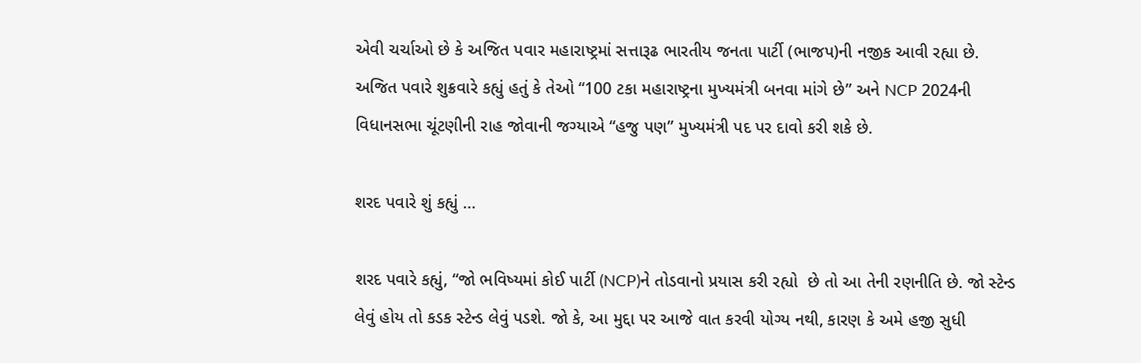એવી ચર્ચાઓ છે કે અજિત પવાર મહારાષ્ટ્રમાં સત્તારૂઢ ભારતીય જનતા પાર્ટી (ભાજપ)ની નજીક આવી રહ્યા છે. અજિત પવારે શુક્રવારે કહ્યું હતું કે તેઓ “100 ટકા મહારાષ્ટ્રના મુખ્યમંત્રી બનવા માંગે છે” અને NCP 2024ની વિધાનસભા ચૂંટણીની રાહ જોવાની જગ્યાએ “હજુ પણ” મુખ્યમંત્રી પદ પર દાવો કરી શકે છે.

શરદ પવારે શું કહ્યું …

શરદ પવારે કહ્યું, “જો ભવિષ્યમાં કોઈ પાર્ટી (NCP)ને તોડવાનો પ્રયાસ કરી રહ્યો  છે તો આ તેની રણનીતિ છે. જો સ્ટેન્ડ લેવું હોય તો કડક સ્ટેન્ડ લેવું પડશે. જો કે, આ મુદ્દા પર આજે વાત કરવી યોગ્ય નથી, કારણ કે અમે હજી સુધી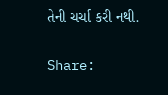તેની ચર્ચા કરી નથી.

Share: